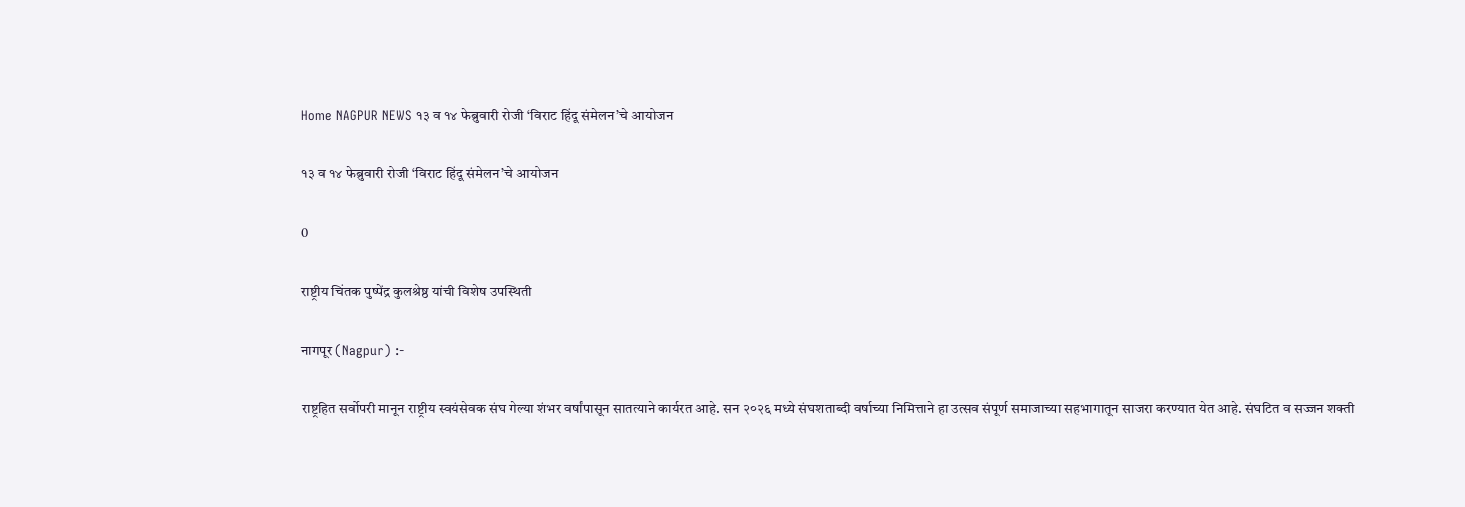Home NAGPUR NEWS १३ व १४ फेब्रुवारी रोजी ‘विराट हिंदू संमेलन’चे आयोजन

१३ व १४ फेब्रुवारी रोजी ‘विराट हिंदू संमेलन’चे आयोजन

0

राष्ट्रीय चिंतक पुष्पेंद्र कुलश्रेष्ठ यांची विशेष उपस्थिती

नागपूर (Nagpur) :-

राष्ट्रहित सर्वोपरी मानून राष्ट्रीय स्वयंसेवक संघ गेल्या शंभर वर्षांपासून सातत्याने कार्यरत आहे. सन २०२६ मध्ये संघशताब्दी वर्षाच्या निमित्ताने हा उत्सव संपूर्ण समाजाच्या सहभागातून साजरा करण्यात येत आहे. संघटित व सज्जन शक्ती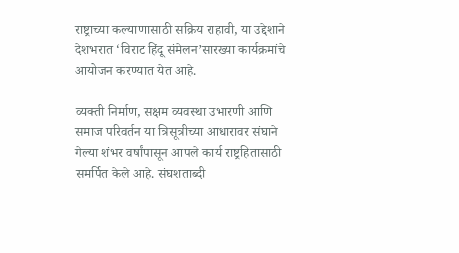राष्ट्राच्या कल्याणासाठी सक्रिय राहावी, या उद्देशाने देशभरात ‘विराट हिंदू संमेलन’सारख्या कार्यक्रमांचे आयोजन करण्यात येत आहे.

व्यक्ती निर्माण, सक्षम व्यवस्था उभारणी आणि समाज परिवर्तन या त्रिसूत्रीच्या आधारावर संघाने गेल्या शंभर वर्षांपासून आपले कार्य राष्ट्रहितासाठी समर्पित केले आहे. संघशताब्दी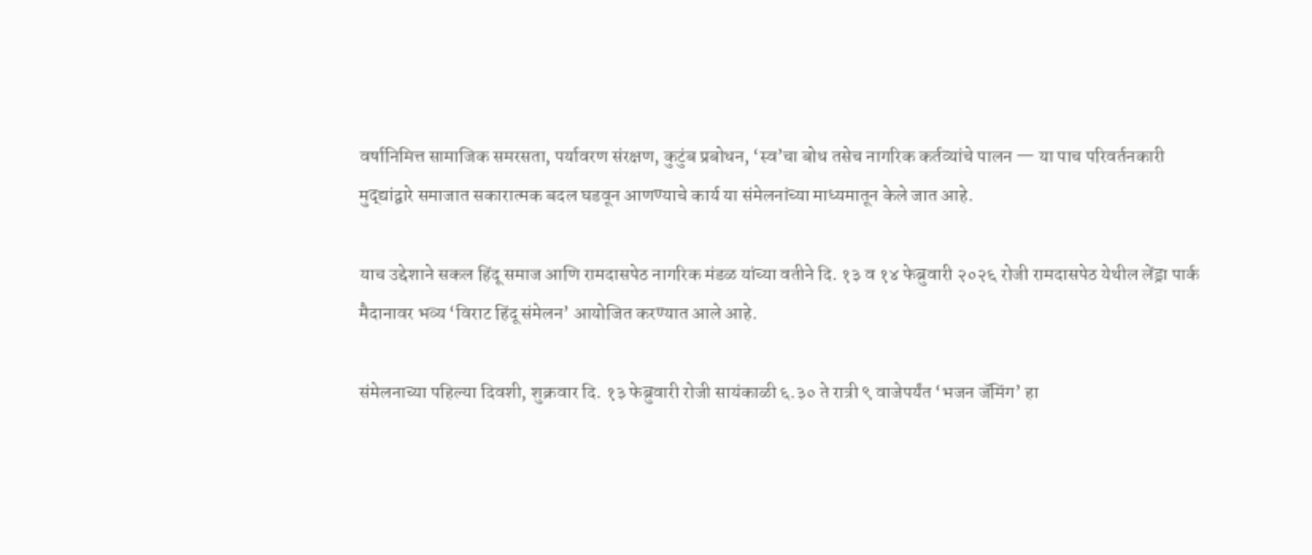वर्षानिमित्त सामाजिक समरसता, पर्यावरण संरक्षण, कुटुंब प्रबोधन, ‘स्व’चा बोध तसेच नागरिक कर्तव्यांचे पालन — या पाच परिवर्तनकारी मुद्द्यांद्वारे समाजात सकारात्मक बदल घडवून आणण्याचे कार्य या संमेलनांच्या माध्यमातून केले जात आहे.

याच उद्देशाने सकल हिंदू समाज आणि रामदासपेठ नागरिक मंडळ यांच्या वतीने दि. १३ व १४ फेब्रुवारी २०२६ रोजी रामदासपेठ येथील लेंड्रा पार्क मैदानावर भव्य ‘विराट हिंदू संमेलन’ आयोजित करण्यात आले आहे.

संमेलनाच्या पहिल्या दिवशी, शुक्रवार दि. १३ फेब्रुवारी रोजी सायंकाळी ६.३० ते रात्री ९ वाजेपर्यंत ‘भजन जॅमिंग’ हा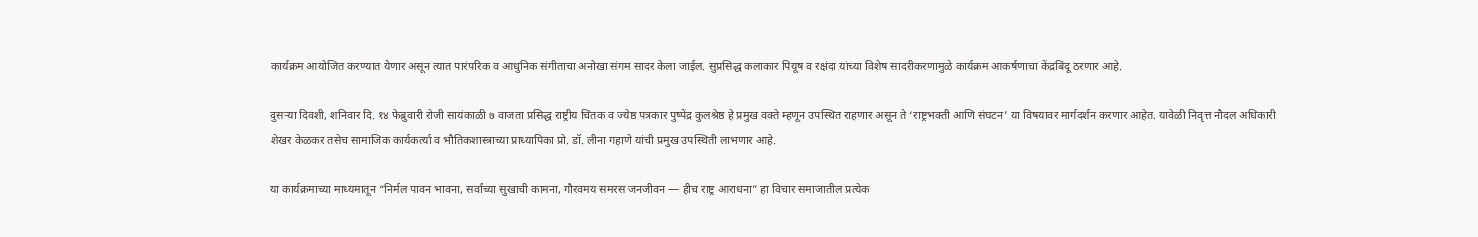कार्यक्रम आयोजित करण्यात येणार असून त्यात पारंपरिक व आधुनिक संगीताचा अनोखा संगम सादर केला जाईल. सुप्रसिद्ध कलाकार पियूष व रक्षंदा यांच्या विशेष सादरीकरणामुळे कार्यक्रम आकर्षणाचा केंद्रबिंदू ठरणार आहे.

दुसऱ्या दिवशी, शनिवार दि. १४ फेब्रुवारी रोजी सायंकाळी ७ वाजता प्रसिद्ध राष्ट्रीय चिंतक व ज्येष्ठ पत्रकार पुष्पेंद्र कुलश्रेष्ठ हे प्रमुख वक्ते म्हणून उपस्थित राहणार असून ते ‘राष्ट्रभक्ती आणि संघटन’ या विषयावर मार्गदर्शन करणार आहेत. यावेळी निवृत्त नौदल अधिकारी शेखर केळकर तसेच सामाजिक कार्यकर्त्या व भौतिकशास्त्राच्या प्राध्यापिका प्रो. डॉ. लीना गहाणे यांची प्रमुख उपस्थिती लाभणार आहे.

या कार्यक्रमाच्या माध्यमातून “निर्मल पावन भावना, सर्वांच्या सुखाची कामना, गौरवमय समरस जनजीवन — हीच राष्ट्र आराधना” हा विचार समाजातील प्रत्येक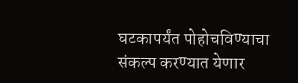घटकापर्यंत पोहोचविण्याचा संकल्प करण्यात येणार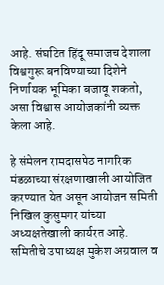आहे. संघटित हिंदू समाजच देशाला विश्वगुरू बनविण्याच्या दिशेने निर्णायक भूमिका बजावू शकतो, असा विश्वास आयोजकांनी व्यक्त केला आहे.

हे संमेलन रामदासपेठ नागरिक मंडळाच्या संरक्षणाखाली आयोजित करण्यात येत असून आयोजन समिती निखिल कुसुमगर यांच्या अध्यक्षतेखाली कार्यरत आहे. समितीचे उपाध्यक्ष मुकेश अग्रवाल व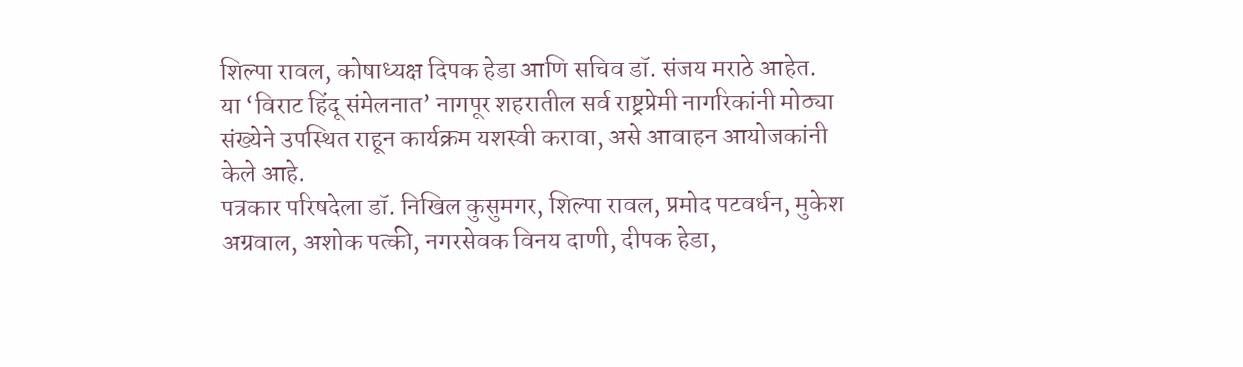शिल्पा रावल, कोषाध्यक्ष दिपक हेडा आणि सचिव डॉ. संजय मराठे आहेत.
या ‘विराट हिंदू संमेलनात’ नागपूर शहरातील सर्व राष्ट्रप्रेमी नागरिकांनी मोठ्या संख्येने उपस्थित राहून कार्यक्रम यशस्वी करावा, असे आवाहन आयोजकांनी केले आहे.
पत्रकार परिषदेला डॉ. निखिल कुसुमगर, शिल्पा रावल, प्रमोद पटवर्धन, मुकेश अग्रवाल, अशोक पत्की, नगरसेवक विनय दाणी, दीपक हेडा,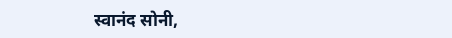स्वानंद सोनी,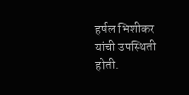हर्षल भिशीकर यांची उपस्थिती होती.